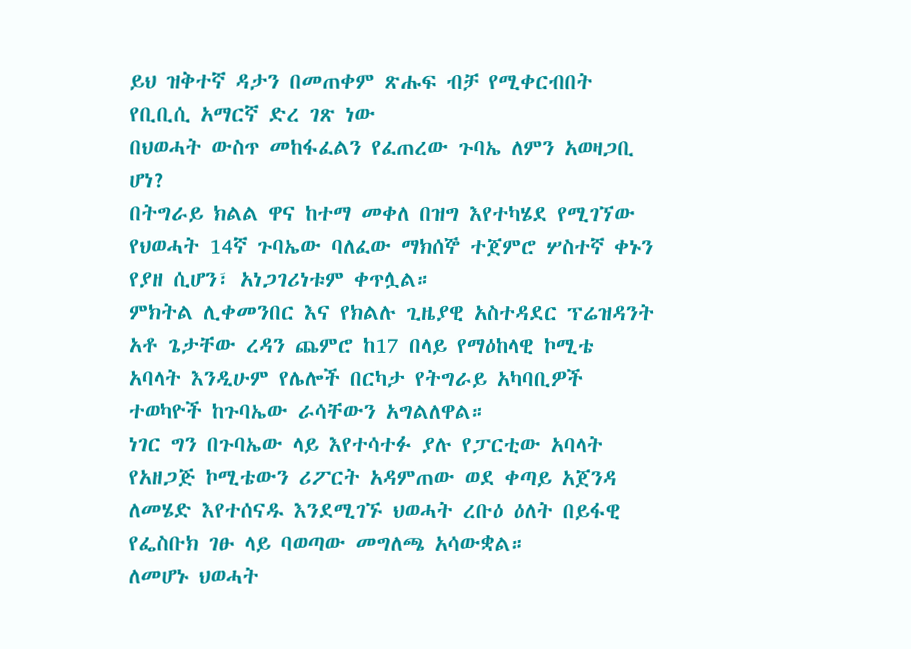ይህ ዝቅተኛ ዳታን በመጠቀም ጽሑፍ ብቻ የሚቀርብበት የቢቢሲ አማርኛ ድረ ገጽ ነው
በህወሓት ውስጥ መከፋፈልን የፈጠረው ጉባኤ ለምን አወዛጋቢ ሆነ?
በትግራይ ክልል ዋና ከተማ መቀለ በዝግ እየተካሄደ የሚገኘው የህወሓት 14ኛ ጉባኤው ባለፈው ማክሰኞ ተጀምሮ ሦስተኛ ቀኑን የያዘ ሲሆን፣ አነጋገሪነቱም ቀጥሏል።
ምክትል ሊቀመንበር እና የክልሉ ጊዜያዊ አስተዳደር ፕሬዝዳንት አቶ ጌታቸው ረዳን ጨምሮ ከ17 በላይ የማዕከላዊ ኮሚቴ አባላት እንዲሁም የሌሎች በርካታ የትግራይ አካባቢዎች ተወካዮች ከጉባኤው ራሳቸውን አግልለዋል።
ነገር ግን በጉባኤው ላይ እየተሳተፉ ያሉ የፓርቲው አባላት የአዘጋጅ ኮሚቴውን ሪፖርት አዳምጠው ወደ ቀጣይ አጀንዳ ለመሄድ እየተሰናዱ እንደሚገኙ ህወሓት ረቡዕ ዕለት በይፋዊ የፌስቡክ ገፁ ላይ ባወጣው መግለጫ አሳውቋል።
ለመሆኑ ህወሓት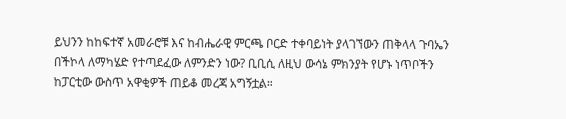ይህንን ከከፍተኛ አመራሮቹ እና ከብሔራዊ ምርጫ ቦርድ ተቀባይነት ያላገኘውን ጠቅላላ ጉባኤን በችኮላ ለማካሄድ የተጣደፈው ለምንድን ነው? ቢቢሲ ለዚህ ውሳኔ ምክንያት የሆኑ ነጥቦችን ከፓርቲው ውስጥ አዋቂዎች ጠይቆ መረጃ አግኝቷል።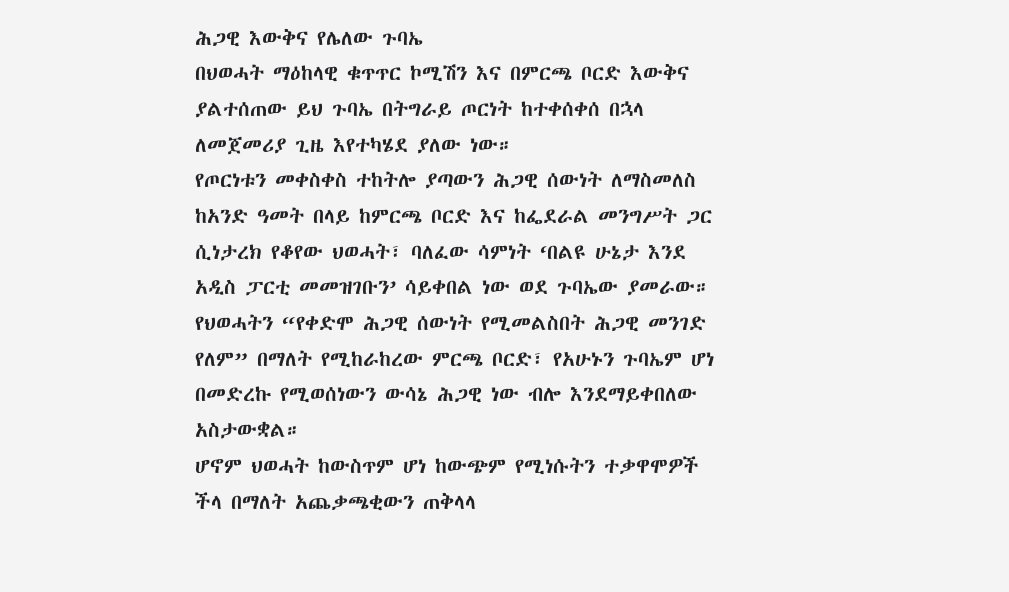ሕጋዊ እውቅና የሌለው ጉባኤ
በህወሓት ማዕከላዊ ቁጥጥር ኮሚሽን እና በምርጫ ቦርድ እውቅና ያልተሰጠው ይህ ጉባኤ በትግራይ ጦርነት ከተቀሰቀሰ በኋላ ለመጀመሪያ ጊዜ እየተካሄደ ያለው ነው።
የጦርነቱን መቀስቀስ ተከትሎ ያጣውን ሕጋዊ ሰውነት ለማስመለስ ከአንድ ዓመት በላይ ከምርጫ ቦርድ እና ከፌደራል መንግሥት ጋር ሲነታረክ የቆየው ህወሓት፣ ባለፈው ሳምነት ‘በልዩ ሁኔታ እንደ አዲስ ፓርቲ መመዝገቡን’ ሳይቀበል ነው ወደ ጉባኤው ያመራው።
የህወሓትን “የቀድሞ ሕጋዊ ሰውነት የሚመልስበት ሕጋዊ መንገድ የለም” በማለት የሚከራከረው ምርጫ ቦርድ፣ የአሁኑን ጉባኤም ሆነ በመድረኩ የሚወሰነውን ውሳኔ ሕጋዊ ነው ብሎ እንደማይቀበለው አስታውቋል።
ሆኖም ህወሓት ከውስጥም ሆነ ከውጭም የሚነሱትን ተቃዋሞዎች ችላ በማለት አጨቃጫቂውን ጠቅላላ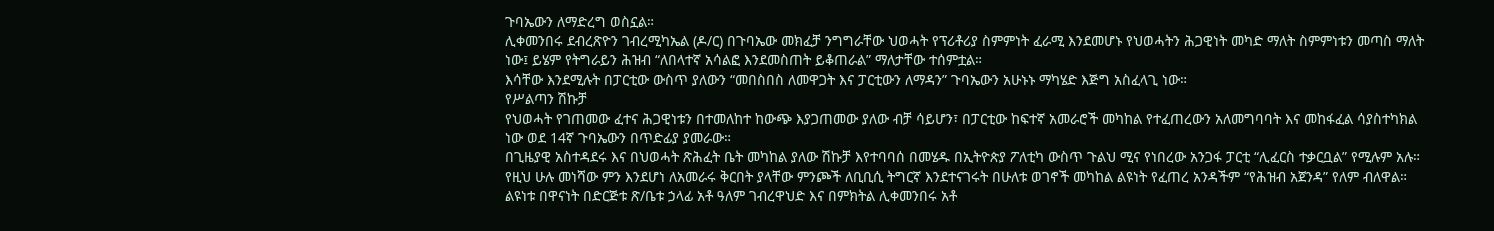ጉባኤውን ለማድረግ ወስኗል።
ሊቀመንበሩ ደብረጽዮን ገብረሚካኤል (ዶ/ር) በጉባኤው መክፈቻ ንግግራቸው ህወሓት የፕሪቶሪያ ስምምነት ፈራሚ እንደመሆኑ የህወሓትን ሕጋዊነት መካድ ማለት ስምምነቱን መጣስ ማለት ነው፤ ይሄም የትግራይን ሕዝብ “ለበላተኛ አሳልፎ እንደመስጠት ይቆጠራል” ማለታቸው ተሰምቷል።
እሳቸው እንደሚሉት በፓርቲው ውስጥ ያለውን “መበስበስ ለመዋጋት እና ፓርቲውን ለማዳን” ጉባኤውን አሁኑኑ ማካሄድ እጅግ አስፈላጊ ነው።
የሥልጣን ሽኩቻ
የህወሓት የገጠመው ፈተና ሕጋዊነቱን በተመለከተ ከውጭ እያጋጠመው ያለው ብቻ ሳይሆን፣ በፓርቲው ከፍተኛ አመራሮች መካከል የተፈጠረውን አለመግባባት እና መከፋፈል ሳያስተካክል ነው ወደ 14ኛ ጉባኤውን በጥድፊያ ያመራው።
በጊዜያዊ አስተዳደሩ እና በህወሓት ጽሕፈት ቤት መካከል ያለው ሽኩቻ እየተባባሰ በመሄዱ በኢትዮጵያ ፖለቲካ ውስጥ ጉልህ ሚና የነበረው አንጋፋ ፓርቲ “ሊፈርስ ተቃርቧል” የሚሉም አሉ።
የዚህ ሁሉ መነሻው ምን እንደሆነ ለአመራሩ ቅርበት ያላቸው ምንጮች ለቢቢሲ ትግርኛ እንደተናገሩት በሁለቱ ወገኖች መካከል ልዩነት የፈጠረ አንዳችም “የሕዝብ አጀንዳ” የለም ብለዋል።
ልዩነቱ በዋናነት በድርጅቱ ጽ/ቤቱ ኃላፊ አቶ ዓለም ገብረዋህድ እና በምክትል ሊቀመንበሩ አቶ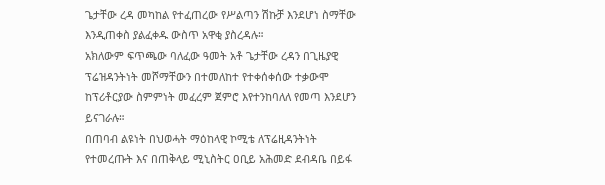ጌታቸው ረዳ መካከል የተፈጠረው የሥልጣን ሽኩቻ እንደሆነ ስማቸው እንዲጠቀስ ያልፈቀዱ ውስጥ አዋቂ ያስረዳሉ።
አክለውም ፍጥጫው ባለፈው ዓመት አቶ ጌታቸው ረዳን በጊዜያዊ ፕሬዝዳንትነት መሾማቸውን በተመለከተ የተቀሰቀሰው ተቃውሞ ከፕሪቶርያው ስምምነት መፈረም ጀምሮ እየተንከባለለ የመጣ እንደሆን ይናገራሉ።
በጠባብ ልዩነት በህወሓት ማዕከላዊ ኮሚቴ ለፕሬዚዳንትነት የተመረጡት እና በጠቅላይ ሚኒስትር ዐቢይ አሕመድ ደብዳቤ በይፋ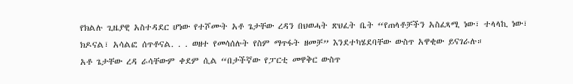የክልሉ ጊዜያዊ አስተዳደር ሆነው የተሾሙት አቶ ጌታቸው ረዳን በህወሓት ጽህፈት ቤት “የጠላቶቻችን አስፈጻሚ ነው፣ ተላላኪ ነው፣ ክዶናል፣ አሳልፎ ሰጥቶናል. . . ወዘተ የመሳሰሉት የስም ማጥፋት ዘመቻ” እንደተካሄደባቸው ውስጥ አዋቂው ይናገራሉ።
አቶ ጌታቸው ረዳ ራሳቸውም ቀደም ሲል “በታችኛው የፓርቲ መዋቅር ውስጥ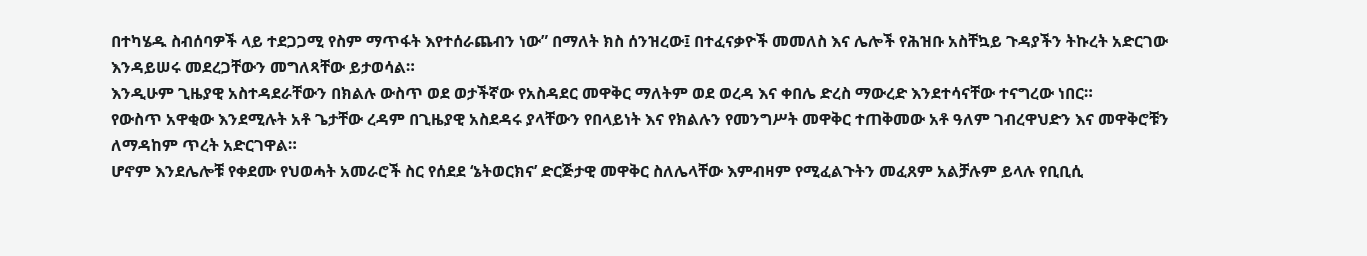በተካሄዱ ስብሰባዎች ላይ ተደጋጋሚ የስም ማጥፋት እየተሰራጨብን ነው” በማለት ክስ ሰንዝረው፤ በተፈናቃዮች መመለስ እና ሌሎች የሕዝቡ አስቸኳይ ጉዳያችን ትኩረት አድርገው እንዳይሠሩ መደረጋቸውን መግለጻቸው ይታወሳል።
እንዲሁም ጊዜያዊ አስተዳደራቸውን በክልሉ ውስጥ ወደ ወታችኛው የአስዳደር መዋቅር ማለትም ወደ ወረዳ እና ቀበሌ ድረስ ማውረድ እንደተሳናቸው ተናግረው ነበር።
የውስጥ አዋቂው እንደሚሉት አቶ ጌታቸው ረዳም በጊዜያዊ አስደዳሩ ያላቸውን የበላይነት እና የክልሉን የመንግሥት መዋቅር ተጠቅመው አቶ ዓለም ገብረዋህድን እና መዋቅሮቹን ለማዳከም ጥረት አድርገዋል።
ሆኖም እንደሌሎቹ የቀደሙ የህወሓት አመራሮች ስር የሰደደ ‘ኔትወርክና’ ድርጅታዊ መዋቅር ስለሌላቸው እምብዛም የሚፈልጉትን መፈጸም አልቻሉም ይላሉ የቢቢሲ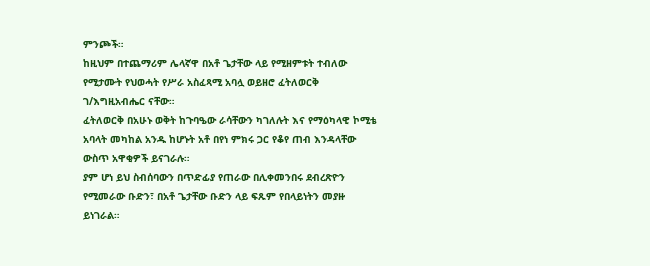ምንጮች።
ከዚህም በተጨማሪም ሌላኛዋ በአቶ ጌታቸው ላይ የሚዘምቱት ተብለው የሚታሙት የህወሓት የሥራ አስፈጻሚ አባሏ ወይዘሮ ፈትለወርቅ ገ/እግዚአብሔር ናቸው።
ፈትለወርቅ በአሁኑ ወቅት ከጉባዔው ራሳቸውን ካገለሉት እና የማዕካላዊ ኮሚቴ አባላት መካከል አንዱ ከሆኑት አቶ በየነ ምክሩ ጋር የቆየ ጠብ እንዳላቸው ውስጥ አዋቂዎች ይናገራሉ።
ያም ሆነ ይህ ስብሰባውን በጥድፊያ የጠራው በሊቀመንበሩ ደብረጽዮን የሚመራው ቡድን፣ በአቶ ጌታቸው ቡድን ላይ ፍጹም የበላይነትን መያዙ ይነገራል።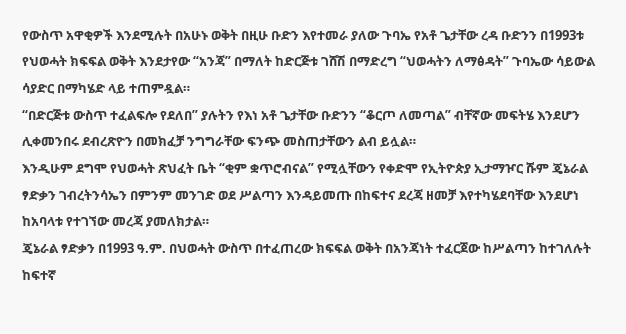የውስጥ አዋቂዎች እንደሚሉት በአሁኑ ወቅት በዚሁ ቡድን እየተመራ ያለው ጉባኤ የአቶ ጌታቸው ረዳ ቡድንን በ1993ቱ የህወሓት ክፍፍል ወቅት እንደታየው “አንጃ” በማለት ከድርጅቱ ገሸሽ በማድረግ “ህወሓትን ለማፅዳት” ጉባኤው ሳይውል ሳያድር በማካሄድ ላይ ተጠምዷል።
“በድርጅቱ ውስጥ ተፈልፍሎ የደለበ” ያሉትን የእነ አቶ ጌታቸው ቡድንን “ቆርጦ ለመጣል” ብቸኛው መፍትሄ እንደሆን ሊቀመንበሩ ደብረጽዮን በመክፈቻ ንግግራቸው ፍንጭ መስጠታቸውን ልብ ይሏል።
እንዲሁም ደግሞ የህወሓት ጽህፈት ቤት “ቂም ቋጥሮብናል” የሚሏቸውን የቀድሞ የኢትዮጵያ ኢታማዦር ሹም ጄኔራል ፃድቃን ገብረትንሳኤን በምንም መንገድ ወደ ሥልጣን እንዳይመጡ በከፍተና ደረጃ ዘመቻ እየተካሄደባቸው እንደሆነ ከአባላቱ የተገኘው መረጃ ያመለክታል።
ጄኔራል ፃድቃን በ1993 ዓ.ም. በህወሓት ውስጥ በተፈጠረው ክፍፍል ወቅት በአንጃነት ተፈርጀው ከሥልጣን ከተገለሉት ከፍተኛ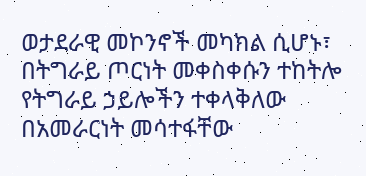ወታደራዊ መኮንኖች መካክል ሲሆኑ፣ በትግራይ ጦርነት መቀስቀሱን ተከትሎ የትግራይ ኃይሎችን ተቀላቅለው በአመራርነት መሳተፋቸው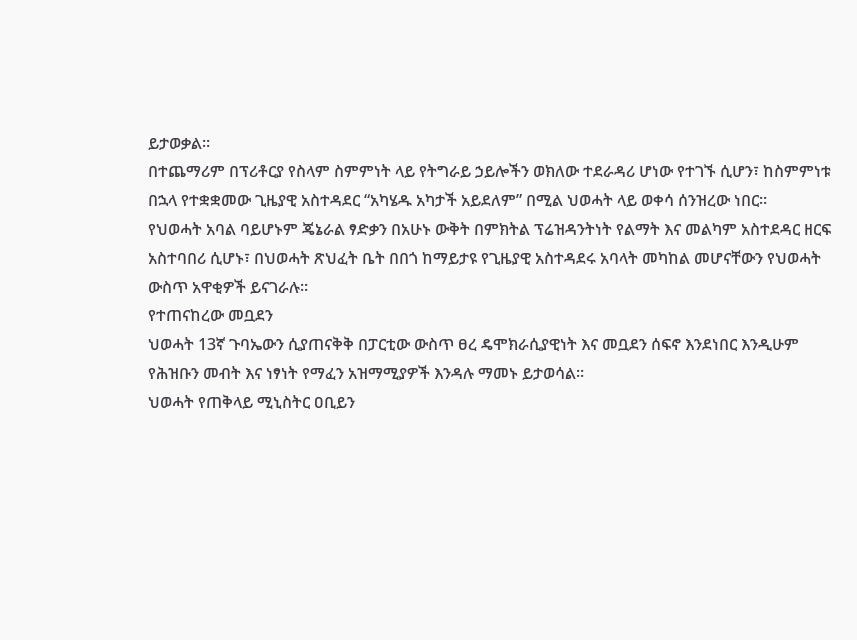ይታወቃል።
በተጨማሪም በፕሪቶርያ የስላም ስምምነት ላይ የትግራይ ኃይሎችን ወክለው ተደራዳሪ ሆነው የተገኙ ሲሆን፣ ከስምምነቱ በኋላ የተቋቋመው ጊዜያዊ አስተዳደር “አካሄዱ አካታች አይደለም” በሚል ህወሓት ላይ ወቀሳ ሰንዝረው ነበር።
የህወሓት አባል ባይሆኑም ጄኔራል ፃድቃን በአሁኑ ውቅት በምክትል ፕሬዝዳንትነት የልማት እና መልካም አስተደዳር ዘርፍ አስተባበሪ ሲሆኑ፣ በህወሓት ጽህፈት ቤት በበጎ ከማይታዩ የጊዜያዊ አስተዳደሩ አባላት መካከል መሆናቸውን የህወሓት ውስጥ አዋቂዎች ይናገራሉ።
የተጠናከረው መቧደን
ህወሓት 13ኛ ጉባኤውን ሲያጠናቅቅ በፓርቲው ውስጥ ፀረ ዴሞክራሲያዊነት እና መቧደን ሰፍኖ እንደነበር እንዲሁም የሕዝቡን መብት እና ነፃነት የማፈን አዝማሚያዎች እንዳሉ ማመኑ ይታወሳል።
ህወሓት የጠቅላይ ሚኒስትር ዐቢይን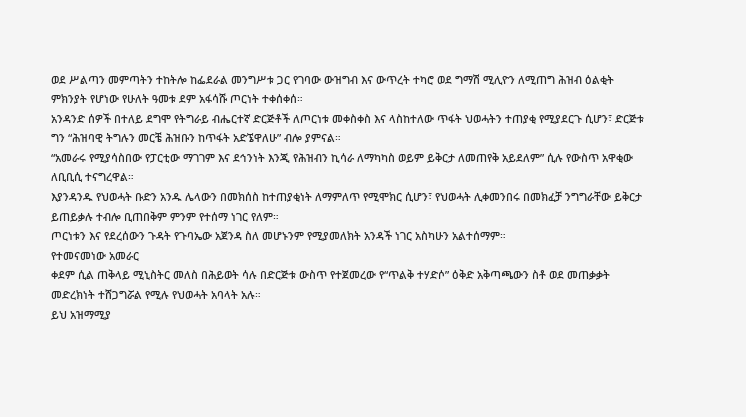ወደ ሥልጣን መምጣትን ተከትሎ ከፌደራል መንግሥቱ ጋር የገባው ውዝግብ እና ውጥረት ተካሮ ወደ ግማሽ ሚሊዮን ለሚጠግ ሕዝብ ዕልቂት ምክንያት የሆነው የሁለት ዓመቱ ደም አፋሳሹ ጦርነት ተቀሰቀሰ።
አንዳንድ ሰዎች በተለይ ደግሞ የትግራይ ብሔርተኛ ድርጅቶች ለጦርነቱ መቀስቀስ እና ላስከተለው ጥፋት ህወሓትን ተጠያቂ የሚያደርጉ ሲሆን፣ ድርጅቱ ግን “ሕዝባዊ ትግሉን መርቼ ሕዝቡን ከጥፋት አድኜዋለሁ” ብሎ ያምናል።
“አመራሩ የሚያሳስበው የፓርቲው ማገገም እና ደኅንነት እንጂ የሕዝብን ኪሳራ ለማካካስ ወይም ይቅርታ ለመጠየቅ አይደለም” ሲሉ የውስጥ አዋቂው ለቢቢሲ ተናግረዋል።
እያንዳንዱ የህወሓት ቡድን አንዱ ሌላውን በመክሰስ ከተጠያቂነት ለማምለጥ የሚሞክር ሲሆን፣ የህወሓት ሊቀመንበሩ በመክፈቻ ንግግራቸው ይቅርታ ይጠይቃሉ ተብሎ ቢጠበቅም ምንም የተሰማ ነገር የለም።
ጦርነቱን እና የደረሰውን ጉዳት የጉባኤው አጀንዳ ስለ መሆኑንም የሚያመለክት አንዳች ነገር አስካሁን አልተሰማም።
የተመናመነው አመራር
ቀደም ሲል ጠቅላይ ሚኒስትር መለስ በሕይወት ሳሉ በድርጅቱ ውስጥ የተጀመረው የ“ጥልቅ ተሃድሶ” ዕቅድ አቅጣጫውን ስቶ ወደ መጠቃቃት መድረክነት ተሸጋግሯል የሚሉ የህወሓት አባላት አሉ።
ይህ አዝማሚያ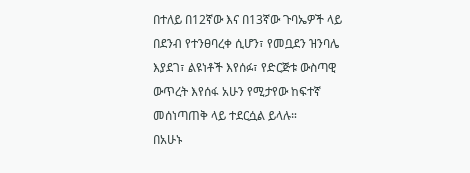በተለይ በ12ኛው እና በ13ኛው ጉባኤዎች ላይ በደንብ የተንፀባረቀ ሲሆን፣ የመቧደን ዝንባሌ እያደገ፣ ልዩነቶች እየሰፉ፣ የድርጅቱ ውስጣዊ ውጥረት እየሰፋ አሁን የሚታየው ከፍተኛ መሰነጣጠቅ ላይ ተደርሷል ይላሉ።
በአሁኑ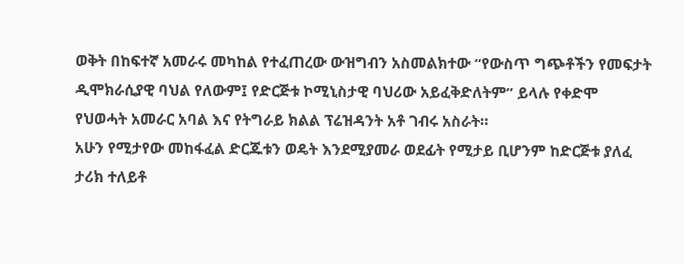ወቅት በከፍተኛ አመራሩ መካከል የተፈጠረው ውዝግብን አስመልክተው “የውስጥ ግጭቶችን የመፍታት ዲሞክራሲያዊ ባህል የለውም፤ የድርጅቱ ኮሚኒስታዊ ባህሪው አይፈቅድለትም” ይላሉ የቀድሞ የህወሓት አመራር አባል እና የትግራይ ክልል ፕሬዝዳንት አቶ ገብሩ አስራት።
አሁን የሚታየው መከፋፈል ድርጁቱን ወዴት እንደሚያመራ ወደፊት የሚታይ ቢሆንም ከድርጅቱ ያለፈ ታሪክ ተለይቶ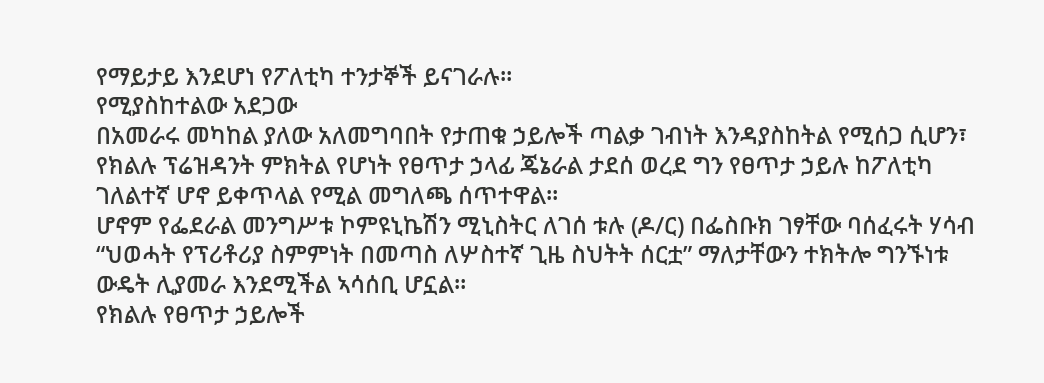የማይታይ እንደሆነ የፖለቲካ ተንታኞች ይናገራሉ።
የሚያስከተልው አደጋው
በአመራሩ መካከል ያለው አለመግባበት የታጠቁ ኃይሎች ጣልቃ ገብነት እንዳያስከትል የሚሰጋ ሲሆን፣ የክልሉ ፕሬዝዳንት ምክትል የሆነት የፀጥታ ኃላፊ ጄኔራል ታደሰ ወረደ ግን የፀጥታ ኃይሉ ከፖለቲካ ገለልተኛ ሆኖ ይቀጥላል የሚል መግለጫ ሰጥተዋል።
ሆኖም የፌደራል መንግሥቱ ኮምዩኒኬሽን ሚኒስትር ለገሰ ቱሉ (ዶ/ር) በፌስቡክ ገፃቸው ባሰፈሩት ሃሳብ “ህወሓት የፕሪቶሪያ ስምምነት በመጣስ ለሦስተኛ ጊዜ ስህትት ሰርቷ” ማለታቸውን ተክትሎ ግንኙነቱ ውዴት ሊያመራ እንደሚችል ኣሳሰቢ ሆኗል።
የክልሉ የፀጥታ ኃይሎች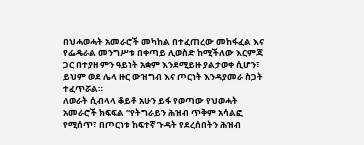በህሓወሓት አመራሮች መካከል በተፈጠረው መከፋፈል እና የፌዴራል መንግሥቱ በቀጣይ ሊወስድ ከሚችለው እርምጃ ጋር በተያዘ ምን ዓይነት አቋም እንደሚይዙ ያልታወቀ ሲሆን፣ ይህም ወደ ሌላ ዙር ውዝግብ እና ጦርነት እንዳያመራ ስጋት ተፈጥሯል።
ለወራት ሲብላላ ቆይቶ አሁን ይፋ የወጣው የህወሓት አመራሮች ክፍፍል “የትግራይን ሕዝብ ጥቅም አሳልፎ የሚሰጥ፣ በጦርነቱ ከፍተኛ ጉዳት የደረሰበትን ሕዝብ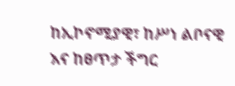ከኢኮኖሚያዊ፣ ከሥነ ልቦናዊ እና ከፀጥታ ችግር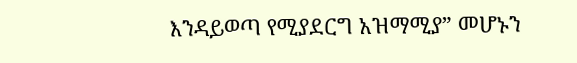እንዳይወጣ የሚያደርግ አዝማሚያ” መሆኑን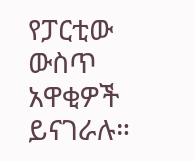የፓርቲው ውስጥ አዋቂዎች ይናገራሉ።